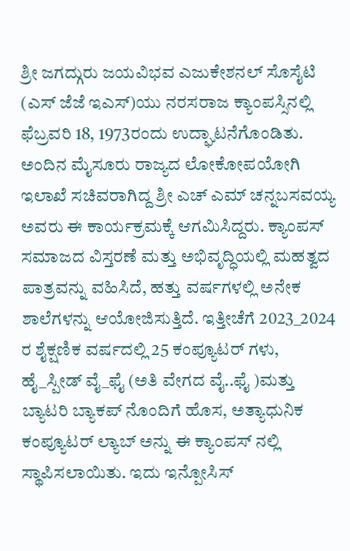ಶ್ರೀ ಜಗದ್ಗುರು ಜಯವಿಭವ ಎಜುಕೇಶನಲ್ ಸೊಸೈಟಿ (ಎಸ್ ಜೆಜೆ ಇಎಸ್)ಯು ನರಸರಾಜ ಕ್ಯಾಂಪಸ್ಸಿನಲ್ಲಿ ಫೆಬ್ರವರಿ 18, 1973ರಂದು ಉದ್ಘಾಟನೆಗೊಂಡಿತು. ಅಂದಿನ ಮೈಸೂರು ರಾಜ್ಯದ ಲೋಕೋಪಯೋಗಿ ಇಲಾಖೆ ಸಚಿವರಾಗಿದ್ದ ಶ್ರೀ ಎಚ್ ಎಮ್ ಚನ್ನಬಸವಯ್ಯ ಅವರು ಈ ಕಾರ್ಯಕ್ರಮಕ್ಕೆ ಆಗಮಿಸಿದ್ದರು. ಕ್ಯಾಂಪಸ್ ಸಮಾಜದ ವಿಸ್ತರಣೆ ಮತ್ತು ಅಭಿವೃದ್ಧಿಯಲ್ಲಿ ಮಹತ್ವದ ಪಾತ್ರವನ್ನು ವಹಿಸಿದೆ, ಹತ್ತು ವರ್ಷಗಳಲ್ಲಿ ಅನೇಕ ಶಾಲೆಗಳನ್ನು ಆಯೋಜಿಸುತ್ತಿದೆ. ಇತ್ತೀಚೆಗೆ 2023_2024 ರ ಶೈಕ್ಷಣಿಕ ವರ್ಷದಲ್ಲಿ 25 ಕಂಪ್ಯೂಟರ್ ಗಳು, ಹೈ_ಸ್ಪೀಡ್ ವೈ_ಫೈ (ಅತಿ ವೇಗದ ವೈ..ಫೈ )ಮತ್ತು ಬ್ಯಾಟರಿ ಬ್ಯಾಕಪ್ ನೊಂದಿಗೆ ಹೊಸ, ಅತ್ಯಾಧುನಿಕ ಕಂಪ್ಯೂಟರ್ ಲ್ಯಾಬ್ ಅನ್ನು ಈ ಕ್ಯಾಂಪಸ್ ನಲ್ಲಿ ಸ್ಥಾಪಿಸಲಾಯಿತು. ಇದು ಇನ್ಪೋಸಿಸ್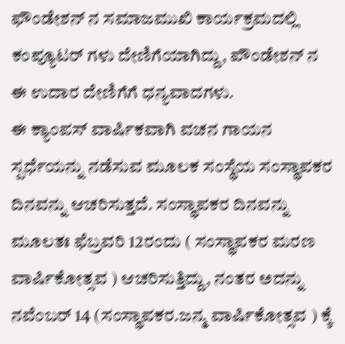ಫೌಂಡೇಶನ್ ನ ಸಮಾಜಮುಖಿ ಕಾರ್ಯಕ್ರಮದಲ್ಲಿ ಕಂಪ್ಯೂಟರ್ ಗಳು ದೇಣಿಗೆಯಾಗಿದ್ದು, ಪೌಂಡೇಶನ್ ನ ಈ ಉದಾರ ದೇಣಿಗೆಗೆ ಧನ್ಯವಾದಗಳು.
ಈ ಕ್ಯಾಂಪಸ್ ವಾರ್ಷಿಕವಾಗಿ ವಚನ ಗಾಯನ ಸ್ಪರ್ಧೆಯನ್ನು ನಡೆಸುವ ಮೂಲಕ ಸಂಸ್ಥೆಯ ಸಂಸ್ಥಾಪಕರ ದಿನವನ್ನು ಆಚರಿಸುತ್ತದೆ. ಸಂಸ್ಥಾಪಕರ ದಿನವನ್ನು ಮೂಲತಃ ಫೆಬ್ರವರಿ 12ರಂದು ( ಸಂಸ್ಥಾಪಕರ ಮರಣ ವಾರ್ಷಿಕೋತ್ಸವ ) ಆಚರಿಸುತ್ತಿದ್ದು, ನಂತರ ಅದನ್ನು ನವೆಂಬರ್ 14 (ಸಂಸ್ಥಾಪಕರ.ಜನ್ಮ ವಾರ್ಷಿಕೋತ್ಸವ ) ಕ್ಕೆ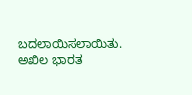ಬದಲಾಯಿಸಲಾಯಿತು. ಅಖಿಲ ಭಾರತ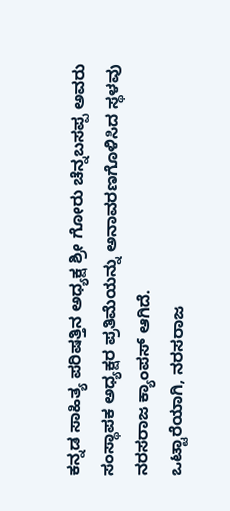ಕನ್ನಡ ಸಾಹಿತ್ಯ ಪರಿಷತ್ತಿನ ಅಧ್ಯಕ್ಷ ಶ್ರೀ ಗೋರು ಚೆನ್ನಬಸಪ್ಪ ಅವರು ಸಂಸ್ಥಾಪಕ ಅಧ್ಯಕ್ಷರ ಪ್ರತಿಮೆಯನ್ನು ಅನಾವರಣಗೊಳಿಸಿದ ಸ್ಥಳವು ನರಸರಾಜ ಕ್ಯಾಂಪಸ್ ಆಗಿದೆ.
ಒಟ್ಟಾರೆಯಾಗಿ, ನರಸರಾಜ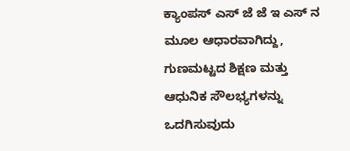ಕ್ಯಾಂಪಸ್ ಎಸ್ ಜೆ ಜೆ ಇ ಎಸ್ ನ ಮೂಲ ಆಧಾರವಾಗಿದ್ದು, ಗುಣಮಟ್ಟದ ಶಿಕ್ಷಣ ಮತ್ತು ಆಧುನಿಕ ಸೌಲಭ್ಯಗಳನ್ನು ಒದಗಿಸುವುದು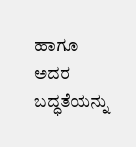ಹಾಗೂ ಅದರ ಬದ್ಧತೆಯನ್ನು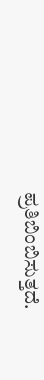ಪ್ರತಿಬಿಂಬಿಸುತ್ತದೆ.